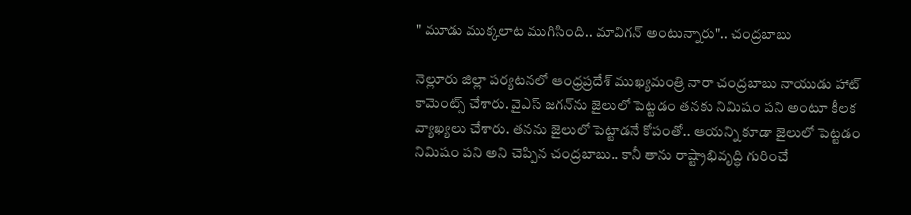" మూడు ముక్కలాట ముగిసింది.. మావిగన్ అంటున్నారు".. చంద్రబాబు

నెల్లూరు జిల్లా పర్యటనలో ఆంధ్రప్రదేశ్ ముఖ్యమంత్రి నారా చంద్రబాబు నాయుడు హాట్ కామెంట్స్ చేశారు. వైఎస్ జగన్‌ను జైలులో పెట్టడం తనకు నిమిషం పని అంటూ కీలక వ్యాఖ్యలు చేశారు. తనను జైలులో పెట్టాడనే కోపంతో.. ఆయన్ని కూడా జైలులో పెట్టడం నిమిషం పని అని చెప్పిన చంద్రబాబు.. కానీ తాను రాష్ట్రాభివృద్ధి గురించే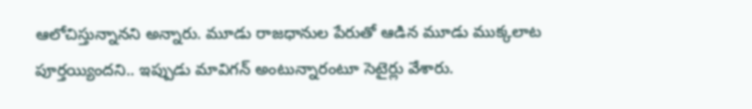ఆలోచిస్తున్నానని అన్నారు. మూడు రాజధానుల పేరుతో ఆడిన మూడు ముక్కలాట పూర్తయ్యిందని.. ఇప్పుడు మావిగన్ అంటున్నారంటూ సెటైర్లు వేశారు.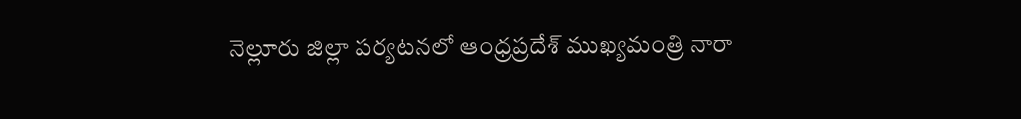నెల్లూరు జిల్లా పర్యటనలో ఆంధ్రప్రదేశ్ ముఖ్యమంత్రి నారా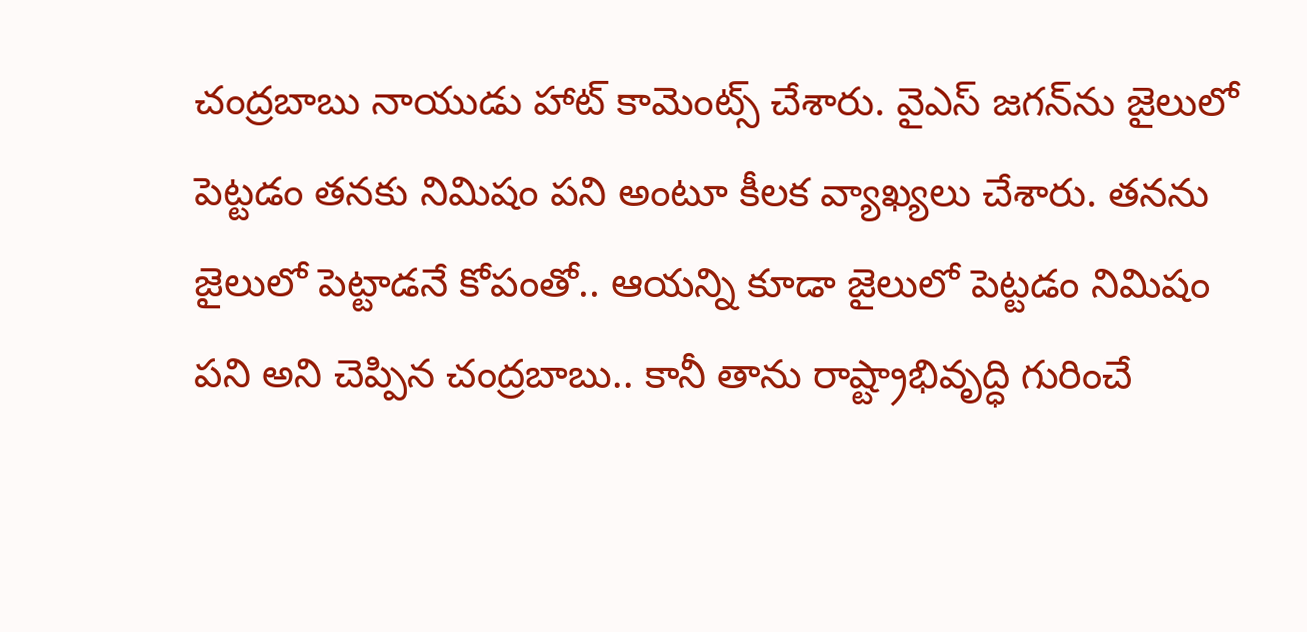చంద్రబాబు నాయుడు హాట్ కామెంట్స్ చేశారు. వైఎస్ జగన్‌ను జైలులో పెట్టడం తనకు నిమిషం పని అంటూ కీలక వ్యాఖ్యలు చేశారు. తనను జైలులో పెట్టాడనే కోపంతో.. ఆయన్ని కూడా జైలులో పెట్టడం నిమిషం పని అని చెప్పిన చంద్రబాబు.. కానీ తాను రాష్ట్రాభివృద్ధి గురించే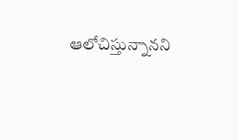ఆలోచిస్తున్నానని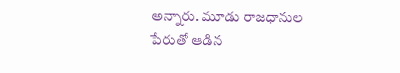అన్నారు. మూడు రాజధానుల పేరుతో ఆడిన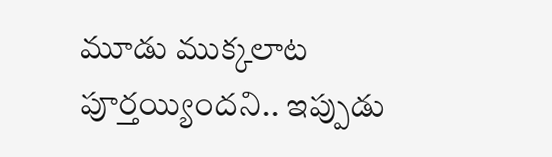మూడు ముక్కలాట పూర్తయ్యిందని.. ఇప్పుడు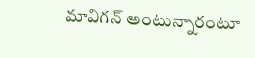మావిగన్ అంటున్నారంటూ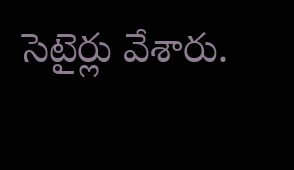సెటైర్లు వేశారు.